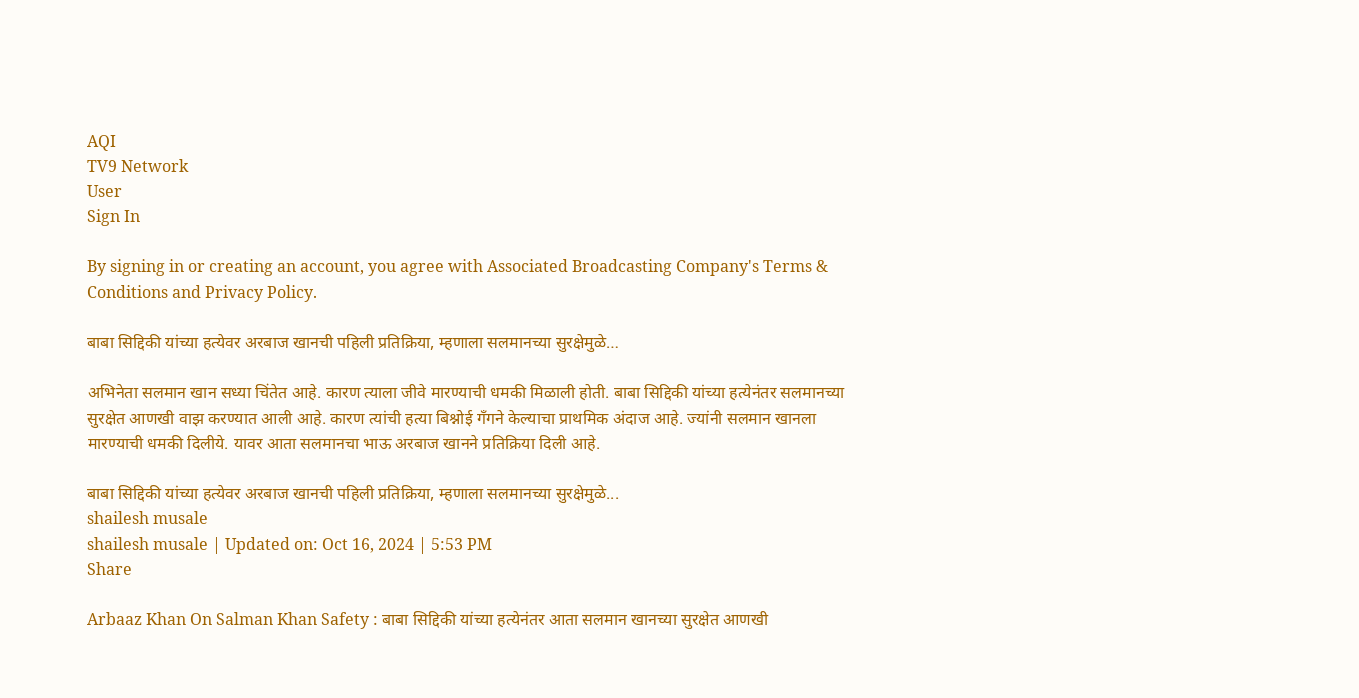AQI
TV9 Network
User
Sign In

By signing in or creating an account, you agree with Associated Broadcasting Company's Terms & Conditions and Privacy Policy.

बाबा सिद्दिकी यांच्या हत्येवर अरबाज खानची पहिली प्रतिक्रिया, म्हणाला सलमानच्या सुरक्षेमुळे…

अभिनेता सलमान खान सध्या चिंतेत आहे. कारण त्याला जीवे मारण्याची धमकी मिळाली होती. बाबा सिद्दिकी यांच्या हत्येनंतर सलमानच्या सुरक्षेत आणखी वाझ करण्यात आली आहे. कारण त्यांची हत्या बिश्नोई गँगने केल्याचा प्राथमिक अंदाज आहे. ज्यांनी सलमान खानला मारण्याची धमकी दिलीये. यावर आता सलमानचा भाऊ अरबाज खानने प्रतिक्रिया दिली आहे.

बाबा सिद्दिकी यांच्या हत्येवर अरबाज खानची पहिली प्रतिक्रिया, म्हणाला सलमानच्या सुरक्षेमुळे...
shailesh musale
shailesh musale | Updated on: Oct 16, 2024 | 5:53 PM
Share

Arbaaz Khan On Salman Khan Safety : बाबा सिद्दिकी यांच्या हत्येनंतर आता सलमान खानच्या सुरक्षेत आणखी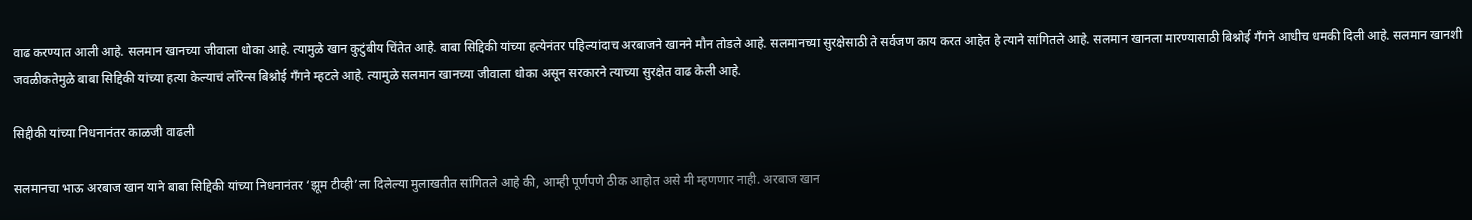वाढ करण्यात आली आहे. सलमान खानच्या जीवाला धोका आहे. त्यामुळे खान कुटुंबीय चिंतेत आहे. बाबा सिद्दिकी यांच्या हत्येनंतर पहिल्यांदाच अरबाजने खानने मौन तोडले आहे. सलमानच्या सुरक्षेसाठी ते सर्वजण काय करत आहेत हे त्याने सांगितले आहे. सलमान खानला मारण्यासाठी बिश्नोई गँगने आधीच धमकी दिली आहे. सलमान खानशी जवळीकतेमुळे बाबा सिद्दिकी यांच्या हत्या केल्याचं लॉरेन्स बिश्नोई गँगने म्हटले आहे. त्यामुळे सलमान खानच्या जीवाला धोका असून सरकारने त्याच्या सुरक्षेत वाढ केली आहे.

सिद्दीकी यांच्या निधनानंतर काळजी वाढली

सलमानचा भाऊ अरबाज खान याने बाबा सिद्दिकी यांच्या निधनानंतर ‘झूम टीव्ही’ला दिलेल्या मुलाखतीत सांगितले आहे की, आम्ही पूर्णपणे ठीक आहोत असे मी म्हणणार नाही. अरबाज खान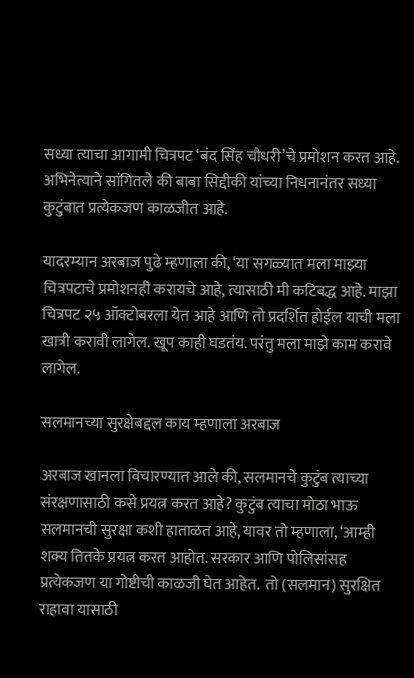सध्या त्याचा आगामी चित्रपट ‘बंद सिंह चौधरी’चे प्रमोशन करत आहे. अभिनेत्याने सांगितले की बाबा सिद्दीकी यांच्या निधनानंतर सध्या कुटुंबात प्रत्येकजण काळजीत आहे.

यादरम्यान अरबाज पुढे म्हणाला की, ‘या सगळ्यात मला माझ्या चित्रपटाचे प्रमोशनही करायचे आहे, त्यासाठी मी कटिबद्ध आहे. माझा चित्रपट २५ ऑक्टोबरला येत आहे आणि तो प्रदर्शित होईल याची मला खात्री करावी लागेल. खूप काही घडतंय. परंतु मला माझे काम करावे लागेल.

सलमानच्या सुरक्षेबद्दल काय म्हणाला अरबाज

अरबाज खानला विचारण्यात आले की, सलमानचे कुटुंब त्याच्या संरक्षणासाठी कसे प्रयत्न करत आहे? कुटुंब त्याचा मोठा भाऊ सलमानची सुरक्षा कशी हाताळत आहे, यावर तो म्हणाला, ‘आम्ही शक्य तितके प्रयत्न करत आहोत. सरकार आणि पोलिसांसह प्रत्येकजण या गोष्टीची काळजी घेत आहेत.  तो (सलमान) सुरक्षित राहावा यासाठी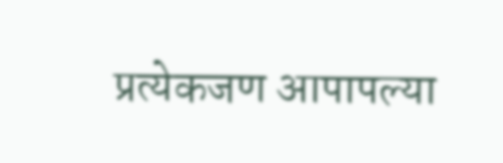प्रत्येकजण आपापल्या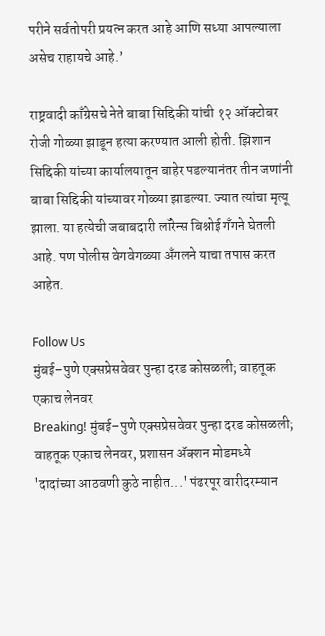परीने सर्वतोपरी प्रयत्न करत आहे आणि सध्या आपल्याला असेच राहायचे आहे.’

राष्ट्रवादी काँग्रेसचे नेते बाबा सिद्दिकी यांची १२ ऑक्टोबर रोजी गोळ्या झाडून हत्या करण्यात आली होती. झिशान सिद्दिकी यांच्या कार्यालयातून बाहेर पडल्यानंतर तीन जणांनी बाबा सिद्दिकी यांच्यावर गोळ्या झाडल्या. ज्यात त्यांचा मृत्यू झाला. या हत्येची जबाबदारी लॉरेन्स बिश्नोई गँगने घेतली आहे. पण पोलीस वेगवेगळ्या अँगलने याचा तपास करत आहेत.

Follow Us
मुंबई–पुणे एक्सप्रेसवेवर पुन्हा दरड कोसळली; वाहतूक एकाच लेनवर
Breaking! मुंबई–पुणे एक्सप्रेसवेवर पुन्हा दरड कोसळली; वाहतूक एकाच लेनवर, प्रशासन ॲक्शन मोडमध्ये
'दादांच्या आठवणी कुठे नाहीत...' पंढरपूर वारीदरम्यान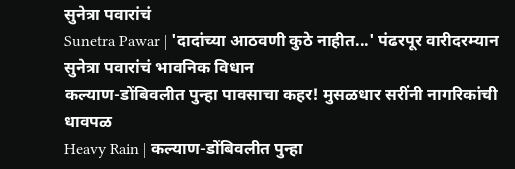सुनेत्रा पवारांचं
Sunetra Pawar | 'दादांच्या आठवणी कुठे नाहीत...' पंढरपूर वारीदरम्यान सुनेत्रा पवारांचं भावनिक विधान
कल्याण-डोंबिवलीत पुन्हा पावसाचा कहर! मुसळधार सरींनी नागरिकांची धावपळ
Heavy Rain | कल्याण-डोंबिवलीत पुन्हा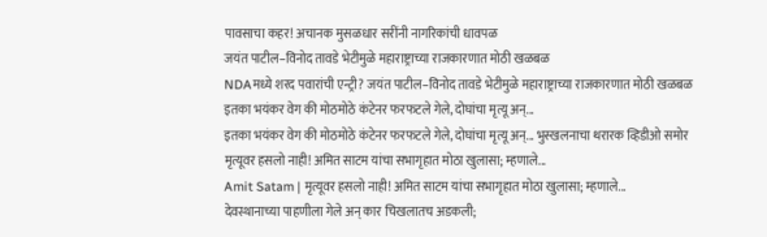पावसाचा कहर! अचानक मुसळधार सरींनी नागरिकांची धावपळ
जयंत पाटील–विनोद तावडे भेटीमुळे महाराष्ट्राच्या राजकारणात मोठी खळबळ
NDAमध्ये शरद पवारांची एन्ट्री? जयंत पाटील–विनोद तावडे भेटीमुळे महाराष्ट्राच्या राजकारणात मोठी खळबळ
इतका भयंकर वेग की मोठमोठे कंटेनर फरफटले गेले, दोघांचा मृत्यू अन्...
इतका भयंकर वेग की मोठमोठे कंटेनर फरफटले गेले, दोघांचा मृत्यू अन्... भुस्खलनाचा थरारक व्हिडीओ समोर
मृत्यूवर हसलो नाही! अमित साटम यांचा सभागृहात मोठा खुलासा; म्हणाले...
Amit Satam | मृत्यूवर हसलो नाही! अमित साटम यांचा सभागृहात मोठा खुलासा; म्हणाले...
देवस्थानाच्या पाहणीला गेले अन् कार चिखलातच अडकली;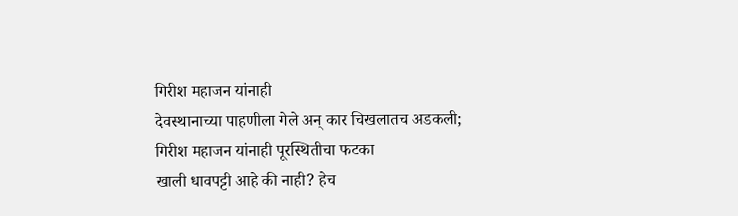गिरीश महाजन यांनाही
देवस्थानाच्या पाहणीला गेले अन् कार चिखलातच अडकली; गिरीश महाजन यांनाही पूरस्थितीचा फटका
खाली धावपट्टी आहे की नाही? हेच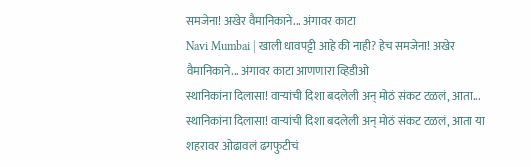समजेना! अखेर वैमानिकाने... अंगावर काटा
Navi Mumbai | खाली धावपट्टी आहे की नाही? हेच समजेना! अखेर वैमानिकाने... अंगावर काटा आणणारा व्हिडीओ
स्थानिकांना दिलासा! वाऱ्यांची दिशा बदलेली अन् मोठं संकट टळलं, आता...
स्थानिकांना दिलासा! वाऱ्यांची दिशा बदलेली अन् मोठं संकट टळलं, आता या शहरावर ओढावलं ढगफुटीचं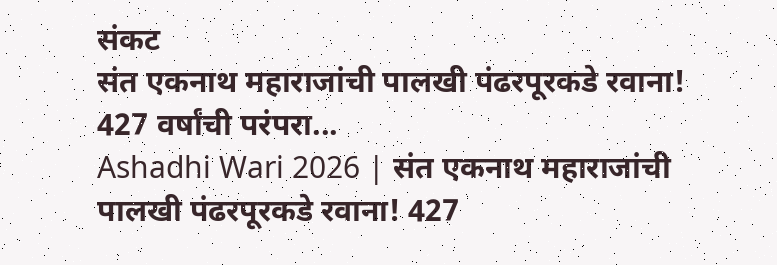संकट
संत एकनाथ महाराजांची पालखी पंढरपूरकडे रवाना! 427 वर्षांची परंपरा...
Ashadhi Wari 2026 | संत एकनाथ महाराजांची पालखी पंढरपूरकडे रवाना! 427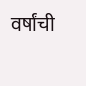वर्षांची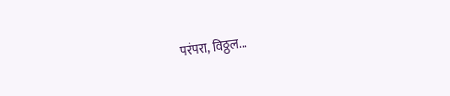परंपरा, विठ्ठल...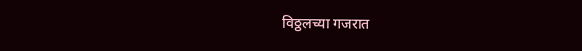विठ्ठलच्या गजरात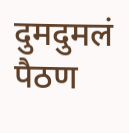दुमदुमलं पैठण